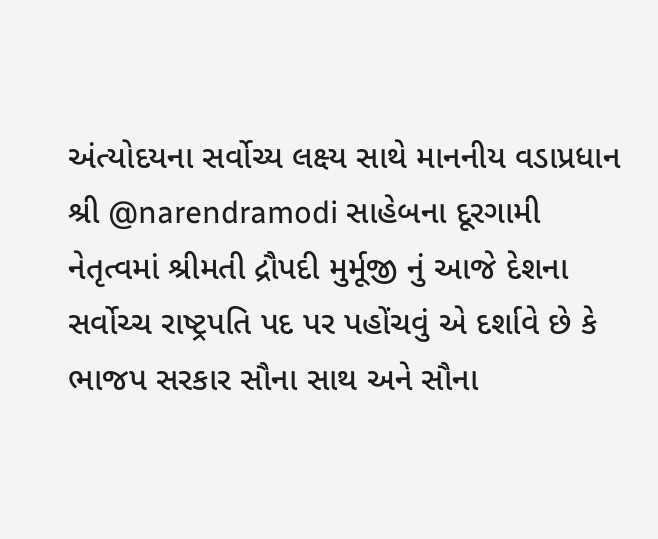અંત્યોદયના સર્વોચ્ય લક્ષ્ય સાથે માનનીય વડાપ્રધાન શ્રી @narendramodi સાહેબના દૂરગામી નેતૃત્વમાં શ્રીમતી દ્રૌપદી મુર્મૂજી નું આજે દેશના સર્વોચ્ચ રાષ્ટ્રપતિ પદ પર પહોંચવું એ દર્શાવે છે કે ભાજપ સરકાર સૌના સાથ અને સૌના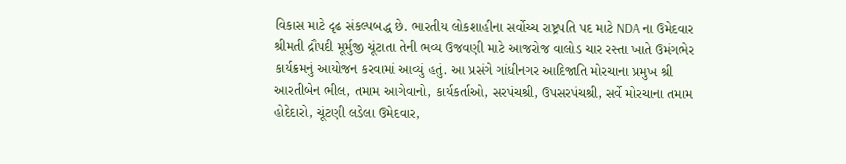વિકાસ માટે દૃઢ સંકલ્પબદ્ધ છે. ભારતીય લોકશાહીના સર્વોચ્ચ રાષ્ટ્રપતિ પદ માટે NDA ના ઉમેદવાર શ્રીમતી દ્રૌપદી મૂર્મુજી ચૂંટાતા તેની ભવ્ય ઉજવણી માટે આજરોજ વાલોડ ચાર રસ્તા ખાતે ઉમંગભેર કાર્યક્રમનું આયોજન કરવામાં આવ્યું હતું. આ પ્રસંગે ગાંધીનગર આદિજાતિ મોરચાના પ્રમુખ શ્રી આરતીબેન ભીલ, તમામ આગેવાનો, કાર્યકર્તાઓ, સરપંચશ્રી, ઉપસરપંચશ્રી, સર્વે મોરચાના તમામ હોદેદારો, ચૂંટણી લડેલા ઉમેદવાર,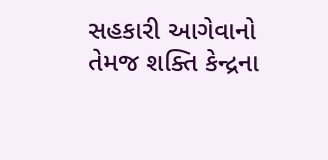સહકારી આગેવાનો તેમજ શક્તિ કેન્દ્રના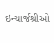ઇન્ચાર્જશ્રીઓ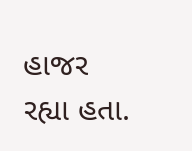હાજર રહ્યા હતા.